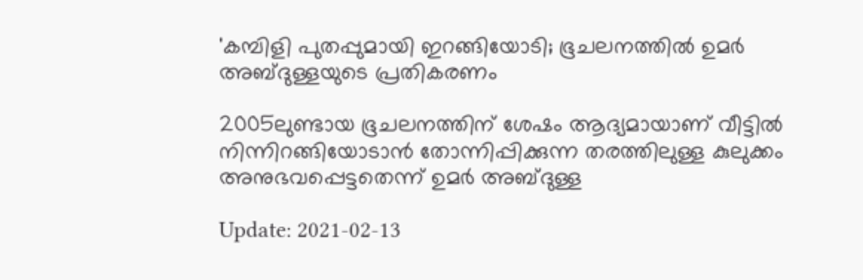'കമ്പിളി പുതപ്പുമായി ഇറങ്ങിയോടി; ഭൂചലനത്തില്‍ ഉമര്‍ അബ്ദുള്ളയുടെ പ്രതികരണം

2005ലുണ്ടായ ഭൂചലനത്തിന് ശേഷം ആദ്യമായാണ് വീട്ടില്‍ നിന്നിറങ്ങിയോടാന്‍ തോന്നിപ്പിക്കുന്ന തരത്തിലുള്ള കുലുക്കം അനുഭവപ്പെട്ടതെന്ന് ഉമര്‍ അബ്ദുള്ള

Update: 2021-02-13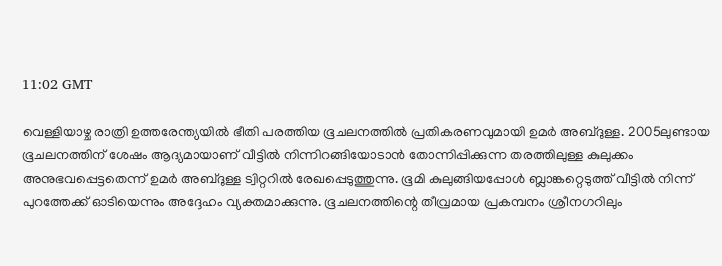11:02 GMT

വെള്ളിയാഴ്ച രാത്രി ഉത്തരേന്ത്യയിൽ ഭീതി പരത്തിയ ഭൂചലനത്തില്‍ പ്രതികരണവുമായി ഉമര്‍ അബ്ദുള്ള. 2005ലുണ്ടായ ഭൂചലനത്തിന് ശേഷം ആദ്യമായാണ് വീട്ടില്‍ നിന്നിറങ്ങിയോടാന്‍ തോന്നിപ്പിക്കുന്ന തരത്തിലുള്ള കുലുക്കം അനുഭവപ്പെട്ടതെന്ന് ഉമര്‍ അബ്ദുള്ള ട്വിറ്ററില്‍ രേഖപ്പെടുത്തുന്നു. ഭൂമി കുലുങ്ങിയപ്പോൾ ബ്ലാങ്കറ്റെടുത്ത് വീട്ടില്‍ നിന്ന് പുറത്തേക്ക് ഓടിയെന്നും അദ്ദേഹം വ്യക്തമാക്കുന്നു. ഭൂചലനത്തിന്റെ തീവ്രമായ പ്രകമ്പനം ശ്രീനഗറിലും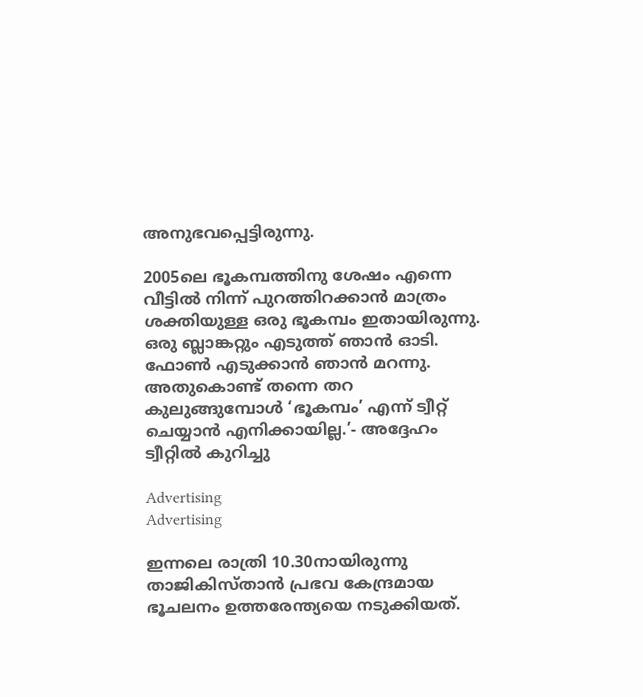അനുഭവപ്പെട്ടിരുന്നു.

2005ലെ ഭൂകമ്പത്തിനു ശേഷം എന്നെ വീട്ടിൽ നിന്ന് പുറത്തിറക്കാൻ മാത്രം ശക്തിയുള്ള ഒരു ഭൂകമ്പം ഇതായിരുന്നു. ഒരു ബ്ലാങ്കറ്റും എടുത്ത് ഞാൻ ഓടി. ഫോൺ എടുക്കാൻ ഞാൻ മറന്നു. അതുകൊണ്ട് തന്നെ തറ കുലുങ്ങുമ്പോൾ ‘ഭൂകമ്പം’ എന്ന് ട്വീറ്റ് ചെയ്യാൻ എനിക്കായില്ല.’- അദ്ദേഹം ട്വീറ്റിൽ കുറിച്ചു

Advertising
Advertising

ഇന്നലെ രാത്രി 10.30നായിരുന്നു താജികിസ്താൻ പ്രഭവ കേന്ദ്രമായ ഭൂചലനം ഉത്തരേന്ത്യയെ നടുക്കിയത്.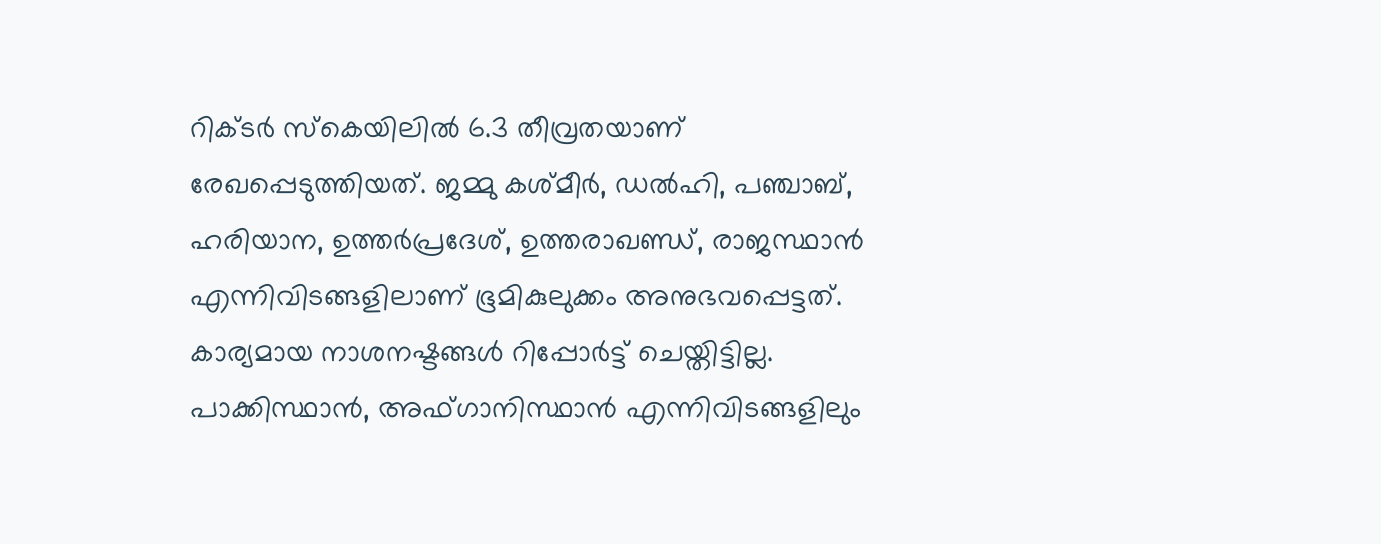റിക്ടർ സ്‌കെയിലിൽ 6.3 തീവ്രതയാണ് രേഖപ്പെടുത്തിയത്. ജമ്മു കശ്മീർ, ഡൽഹി, പഞ്ചാബ്, ഹരിയാന, ഉത്തർപ്രദേശ്, ഉത്തരാഖണ്ഡ്, രാജസ്ഥാൻ എന്നിവിടങ്ങളിലാണ് ഭൂമികുലുക്കം അനുഭവപ്പെട്ടത്. കാര്യമായ നാശനഷ്ടങ്ങൾ റിപ്പോർട്ട് ചെയ്തിട്ടില്ല. പാക്കിസ്ഥാൻ, അഫ്ഗാനിസ്ഥാൻ എന്നിവിടങ്ങളിലും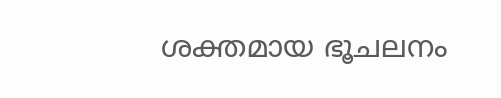ശക്തമായ ഭൂചലനം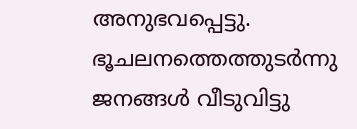അനുഭവപ്പെട്ടു. ഭൂചലനത്തെത്തുടർന്നു ജനങ്ങൾ വീടുവിട്ടു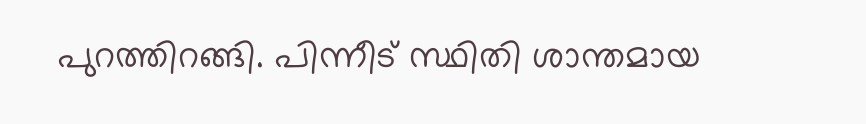പുറത്തിറങ്ങി. പിന്നീട് സ്ഥിതി ശാന്തമായ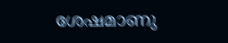ശേഷമാണു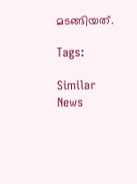മടങ്ങിയത്.

Tags:

Similar News